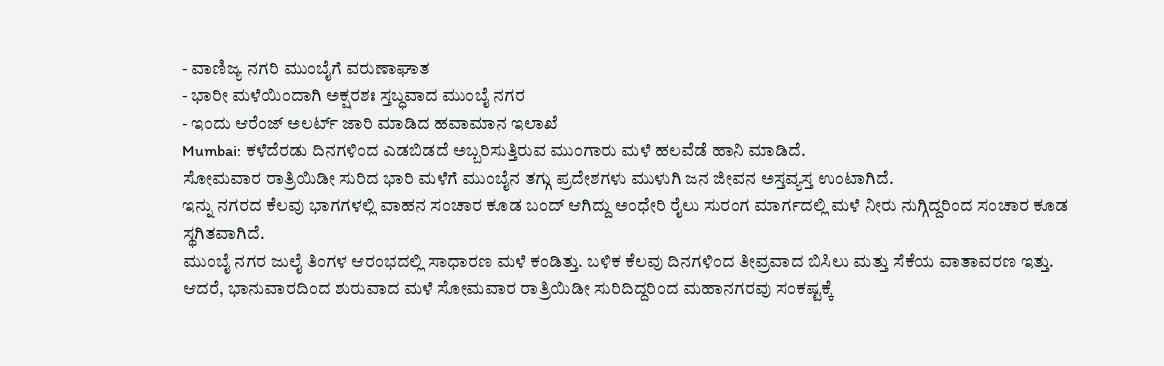- ವಾಣಿಜ್ಯ ನಗರಿ ಮುಂಬೈಗೆ ವರುಣಾಘಾತ
- ಭಾರೀ ಮಳೆಯಿಂದಾಗಿ ಅಕ್ಷರಶಃ ಸ್ತಬ್ಧವಾದ ಮುಂಬೈ ನಗರ
- ಇಂದು ಆರೆಂಜ್ ಅಲರ್ಟ್ ಜಾರಿ ಮಾಡಿದ ಹವಾಮಾನ ಇಲಾಖೆ
Mumbai: ಕಳೆದೆರಡು ದಿನಗಳಿಂದ ಎಡಬಿಡದೆ ಅಬ್ಬರಿಸುತ್ತಿರುವ ಮುಂಗಾರು ಮಳೆ ಹಲವೆಡೆ ಹಾನಿ ಮಾಡಿದೆ.
ಸೋಮವಾರ ರಾತ್ರಿಯಿಡೀ ಸುರಿದ ಭಾರಿ ಮಳೆಗೆ ಮುಂಬೈನ ತಗ್ಗು ಪ್ರದೇಶಗಳು ಮುಳುಗಿ ಜನ ಜೀವನ ಅಸ್ತವ್ಯಸ್ತ ಉಂಟಾಗಿದೆ.
ಇನ್ನು ನಗರದ ಕೆಲವು ಭಾಗಗಳಲ್ಲಿ ವಾಹನ ಸಂಚಾರ ಕೂಡ ಬಂದ್ ಆಗಿದ್ದು ಅಂಧೇರಿ ರೈಲು ಸುರಂಗ ಮಾರ್ಗದಲ್ಲಿ ಮಳೆ ನೀರು ನುಗ್ಗಿದ್ದರಿಂದ ಸಂಚಾರ ಕೂಡ ಸ್ಥಗಿತವಾಗಿದೆ.
ಮುಂಬೈ ನಗರ ಜುಲೈ ತಿಂಗಳ ಆರಂಭದಲ್ಲಿ ಸಾಧಾರಣ ಮಳೆ ಕಂಡಿತ್ತು. ಬಳಿಕ ಕೆಲವು ದಿನಗಳಿಂದ ತೀವ್ರವಾದ ಬಿಸಿಲು ಮತ್ತು ಸೆಕೆಯ ವಾತಾವರಣ ಇತ್ತು.
ಆದರೆ, ಭಾನುವಾರದಿಂದ ಶುರುವಾದ ಮಳೆ ಸೋಮವಾರ ರಾತ್ರಿಯಿಡೀ ಸುರಿದಿದ್ದರಿಂದ ಮಹಾನಗರವು ಸಂಕಷ್ಟಕ್ಕೆ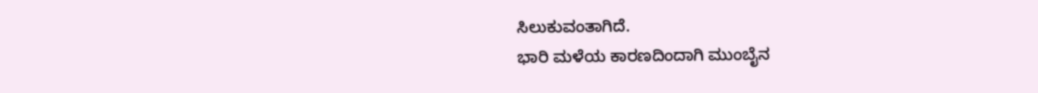ಸಿಲುಕುವಂತಾಗಿದೆ.
ಭಾರಿ ಮಳೆಯ ಕಾರಣದಿಂದಾಗಿ ಮುಂಬೈನ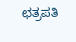ಛತ್ರಪತಿ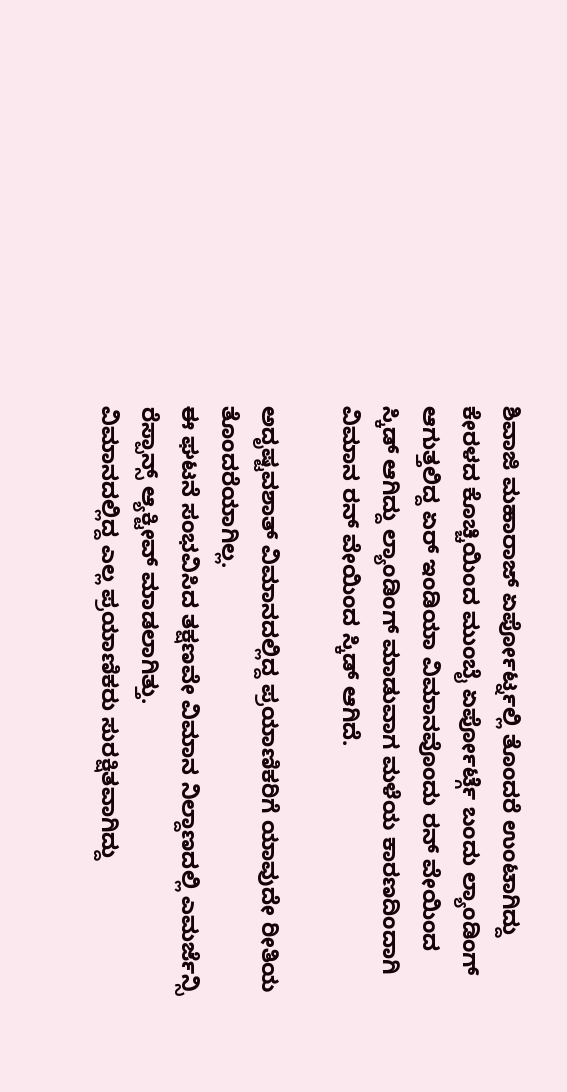ಶಿವಾಜಿ ಮಹಾರಾಜ್ ಏರ್ಪೋರ್ಟ್ನಲ್ಲಿ ತೊಂದರೆ ಉಂಟಾಗಿದ್ದು
ಕೇರಳದ ಕೊಚ್ಚಿಯಿಂದ ಮುಂಬೈ ಏರ್ಪೋರ್ಟ್ಗೆ ಬಂದು ಲ್ಯಾಂಡಿಂಗ್ ಆಗುತ್ತಲಿದ್ದ ಏರ್ ಇಂಡಿಯಾ ವಿಮಾನವೊಂದು ರನ್ ವೇಯಿಂದ ಸ್ಕಿಡ್ ಆಗಿದ್ದು ಲ್ಯಾಂಡಿಂಗ್ ಮಾಡುವಾಗ ಮಳೆಯ ಕಾರಣದಿಂದಾಗಿ ವಿಮಾನ ರನ್ ವೇಯಿಂದ ಸ್ಕಿಡ್ ಆಗಿದೆ.

ಅದೃಷ್ಟವಶಾತ್ ವಿಮಾನದಲ್ಲಿದ್ದ ಪ್ರಯಾಣಿಕರಿಗೆ ಯಾವುದೇ ರೀತಿಯ ತೊಂದರೆಯಾಗಿಲ್ಲ.
ಈ ಘಟನೆ ಸಂಭವಿಸಿದ ತಕ್ಷಣವೇ ವಿಮಾನ ನಿಲ್ದಾಣದಲ್ಲಿ ಎಮರ್ಜೆನ್ಸಿ ರೆಸ್ಪಾನ್ಸ್ ಆ್ಯಕ್ಟೀವ್ ಮಾಡಲಾಗಿತ್ತು.
ವಿಮಾನದಲ್ಲಿದ್ದ ಎಲ್ಲ ಪ್ರಯಾಣಿಕರು ಸುರಕ್ಷಿತವಾಗಿದ್ದು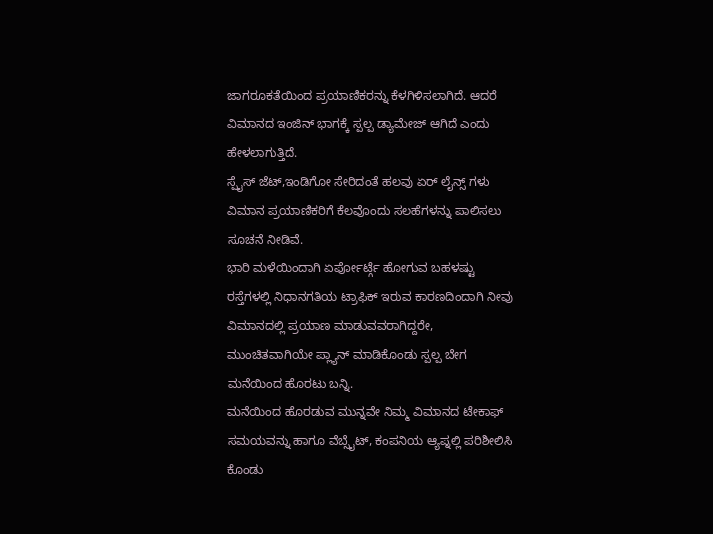ಜಾಗರೂಕತೆಯಿಂದ ಪ್ರಯಾಣಿಕರನ್ನು ಕೆಳಗಿಳಿಸಲಾಗಿದೆ. ಆದರೆ ವಿಮಾನದ ಇಂಜಿನ್ ಭಾಗಕ್ಕೆ ಸ್ಪಲ್ಪ ಡ್ಯಾಮೇಜ್ ಆಗಿದೆ ಎಂದು ಹೇಳಲಾಗುತ್ತಿದೆ.
ಸ್ಪೈಸ್ ಜೆಟ್,ಇಂಡಿಗೋ ಸೇರಿದಂತೆ ಹಲವು ಏರ್ ಲೈನ್ಸ್ ಗಳು ವಿಮಾನ ಪ್ರಯಾಣಿಕರಿಗೆ ಕೆಲವೊಂದು ಸಲಹೆಗಳನ್ನು ಪಾಲಿಸಲು ಸೂಚನೆ ನೀಡಿವೆ.
ಭಾರಿ ಮಳೆಯಿಂದಾಗಿ ಏರ್ಪೋರ್ಟ್ಗೆ ಹೋಗುವ ಬಹಳಷ್ಟು ರಸ್ತೆಗಳಲ್ಲಿ ನಿಧಾನಗತಿಯ ಟ್ರಾಫಿಕ್ ಇರುವ ಕಾರಣದಿಂದಾಗಿ ನೀವು ವಿಮಾನದಲ್ಲಿ ಪ್ರಯಾಣ ಮಾಡುವವರಾಗಿದ್ದರೇ, ಮುಂಚಿತವಾಗಿಯೇ ಪ್ಲ್ಯಾನ್ ಮಾಡಿಕೊಂಡು ಸ್ಪಲ್ಪ ಬೇಗ ಮನೆಯಿಂದ ಹೊರಟು ಬನ್ನಿ.
ಮನೆಯಿಂದ ಹೊರಡುವ ಮುನ್ನವೇ ನಿಮ್ಮ ವಿಮಾನದ ಟೇಕಾಫ್ ಸಮಯವನ್ನು ಹಾಗೂ ವೆಬ್ಸೈಟ್, ಕಂಪನಿಯ ಆ್ಯಪ್ನಲ್ಲಿ ಪರಿಶೀಲಿಸಿ ಕೊಂಡು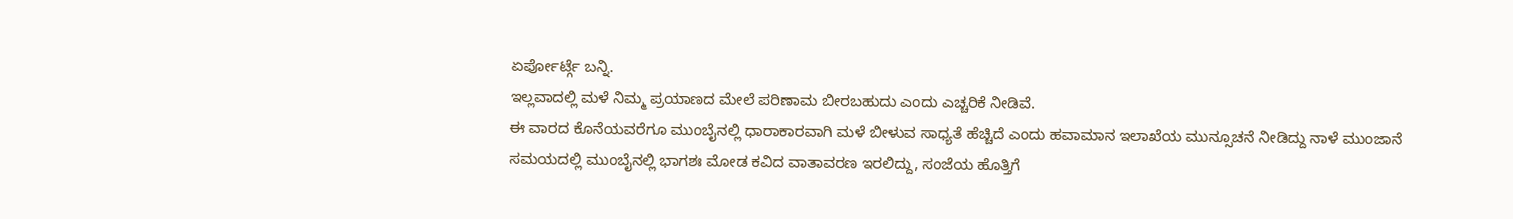ಏರ್ಪೋರ್ಟ್ಗೆ ಬನ್ನಿ.
ಇಲ್ಲವಾದಲ್ಲಿ ಮಳೆ ನಿಮ್ಮ ಪ್ರಯಾಣದ ಮೇಲೆ ಪರಿಣಾಮ ಬೀರಬಹುದು ಎಂದು ಎಚ್ಚರಿಕೆ ನೀಡಿವೆ.
ಈ ವಾರದ ಕೊನೆಯವರೆಗೂ ಮುಂಬೈನಲ್ಲಿ ಧಾರಾಕಾರವಾಗಿ ಮಳೆ ಬೀಳುವ ಸಾಧ್ಯತೆ ಹೆಚ್ಚಿದೆ ಎಂದು ಹವಾಮಾನ ಇಲಾಖೆಯ ಮುನ್ಸೂಚನೆ ನೀಡಿದ್ದು ನಾಳೆ ಮುಂಜಾನೆ ಸಮಯದಲ್ಲಿ ಮುಂಬೈನಲ್ಲಿ ಭಾಗಶಃ ಮೋಡ ಕವಿದ ವಾತಾವರಣ ಇರಲಿದ್ದು, ಸಂಜೆಯ ಹೊತ್ತಿಗೆ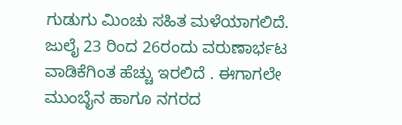ಗುಡುಗು ಮಿಂಚು ಸಹಿತ ಮಳೆಯಾಗಲಿದೆ.
ಜುಲೈ 23 ರಿಂದ 26ರಂದು ವರುಣಾರ್ಭಟ ವಾಡಿಕೆಗಿಂತ ಹೆಚ್ಚು ಇರಲಿದೆ . ಈಗಾಗಲೇ ಮುಂಬೈನ ಹಾಗೂ ನಗರದ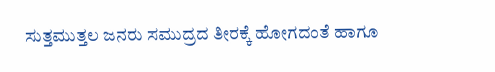ಸುತ್ತಮುತ್ತಲ ಜನರು ಸಮುದ್ರದ ತೀರಕ್ಕೆ ಹೋಗದಂತೆ ಹಾಗೂ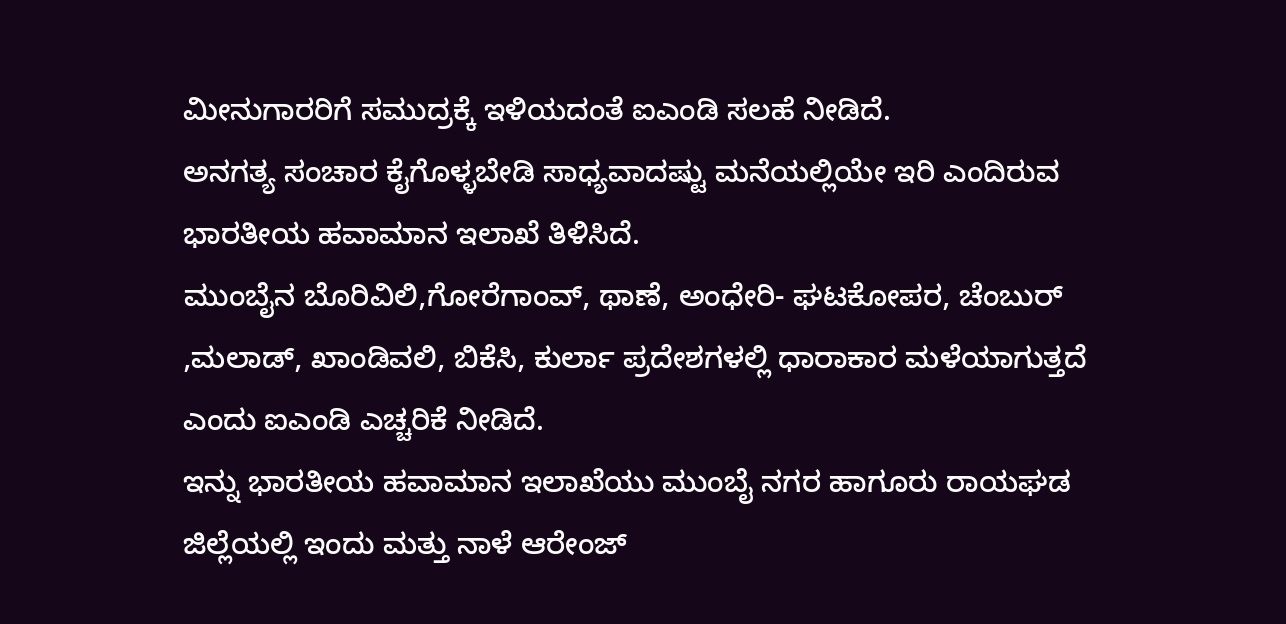ಮೀನುಗಾರರಿಗೆ ಸಮುದ್ರಕ್ಕೆ ಇಳಿಯದಂತೆ ಐಎಂಡಿ ಸಲಹೆ ನೀಡಿದೆ.
ಅನಗತ್ಯ ಸಂಚಾರ ಕೈಗೊಳ್ಳಬೇಡಿ ಸಾಧ್ಯವಾದಷ್ಟು ಮನೆಯಲ್ಲಿಯೇ ಇರಿ ಎಂದಿರುವ ಭಾರತೀಯ ಹವಾಮಾನ ಇಲಾಖೆ ತಿಳಿಸಿದೆ.
ಮುಂಬೈನ ಬೊರಿವಿಲಿ,ಗೋರೆಗಾಂವ್, ಥಾಣೆ, ಅಂಧೇರಿ- ಘಟಕೋಪರ, ಚೆಂಬುರ್ ,ಮಲಾಡ್, ಖಾಂಡಿವಲಿ, ಬಿಕೆಸಿ, ಕುರ್ಲಾ ಪ್ರದೇಶಗಳಲ್ಲಿ ಧಾರಾಕಾರ ಮಳೆಯಾಗುತ್ತದೆ ಎಂದು ಐಎಂಡಿ ಎಚ್ಚರಿಕೆ ನೀಡಿದೆ.
ಇನ್ನು ಭಾರತೀಯ ಹವಾಮಾನ ಇಲಾಖೆಯು ಮುಂಬೈ ನಗರ ಹಾಗೂರು ರಾಯಘಡ ಜಿಲ್ಲೆಯಲ್ಲಿ ಇಂದು ಮತ್ತು ನಾಳೆ ಆರೇಂಜ್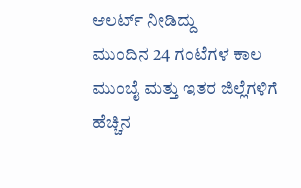ಆಲರ್ಟ್ ನೀಡಿದ್ದು
ಮುಂದಿನ 24 ಗಂಟೆಗಳ ಕಾಲ ಮುಂಬೈ ಮತ್ತು ಇತರ ಜಿಲ್ಲೆಗಳಿಗೆ ಹೆಚ್ಚಿನ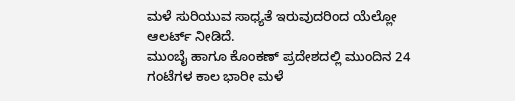ಮಳೆ ಸುರಿಯುವ ಸಾಧ್ಯತೆ ಇರುವುದರಿಂದ ಯೆಲ್ಲೋ ಆಲರ್ಟ್ ನೀಡಿದೆ.
ಮುಂಬೈ ಹಾಗೂ ಕೊಂಕಣ್ ಪ್ರದೇಶದಲ್ಲಿ ಮುಂದಿನ 24 ಗಂಟೆಗಳ ಕಾಲ ಭಾರೀ ಮಳೆ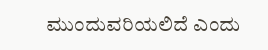ಮುಂದುವರಿಯಲಿದೆ ಎಂದು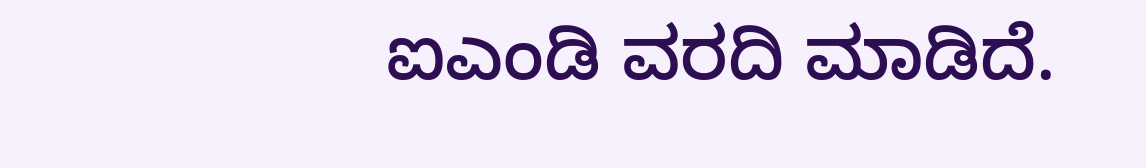ಐಎಂಡಿ ವರದಿ ಮಾಡಿದೆ.